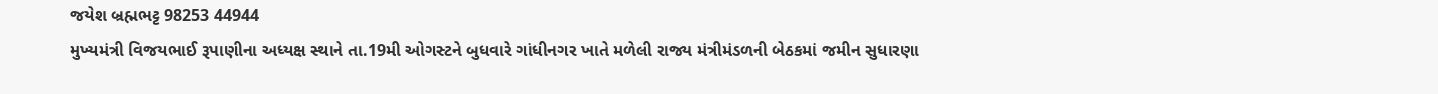જયેશ બ્રહ્મભટ્ટ 98253 44944
મુખ્યમંત્રી વિજયભાઈ રૂપાણીના અધ્યક્ષ સ્થાને તા.19મી ઓગસ્ટને બુધવારે ગાંધીનગર ખાતે મળેલી રાજ્ય મંત્રીમંડળની બેઠકમાં જમીન સુધારણા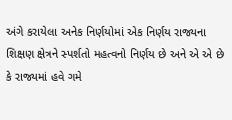અંગે કરાયેલા અનેક નિર્ણયોમાં એક નિર્ણય રાજ્યના શિક્ષણ ક્ષેત્રને સ્પર્શતો મહત્વનો નિર્ણય છે અને એ એ છે કે રાજ્યમાં હવે ગમે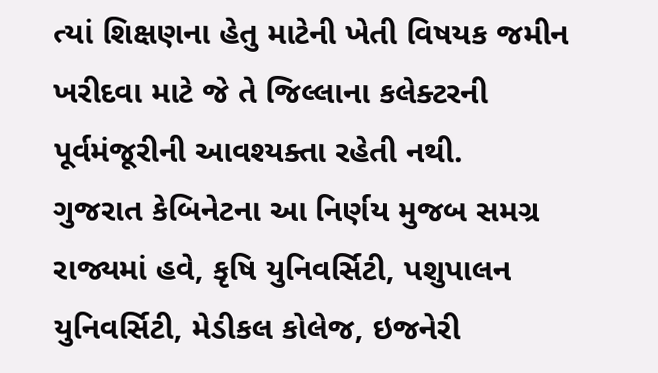ત્યાં શિક્ષણના હેતુ માટેની ખેતી વિષયક જમીન ખરીદવા માટે જે તે જિલ્લાના કલેક્ટરની પૂર્વમંજૂરીની આવશ્યક્તા રહેતી નથી.
ગુજરાત કેબિનેટના આ નિર્ણય મુજબ સમગ્ર રાજ્યમાં હવે, કૃષિ યુનિવર્સિટી, પશુપાલન યુનિવર્સિટી, મેડીકલ કોલેજ, ઇજનેરી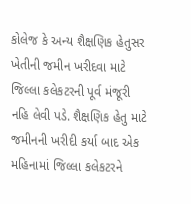કોલેજ કે અન્ય શૈક્ષણિક હેતુસર ખેતીની જમીન ખરીદવા માટે જિલ્લા કલેકટરની પૂર્વ મંજૂરી નહિ લેવી પડે. શૈક્ષણિક હેતુ માટે જમીનની ખરીદી કર્યા બાદ એક મહિનામાં જિલ્લા કલેકટરને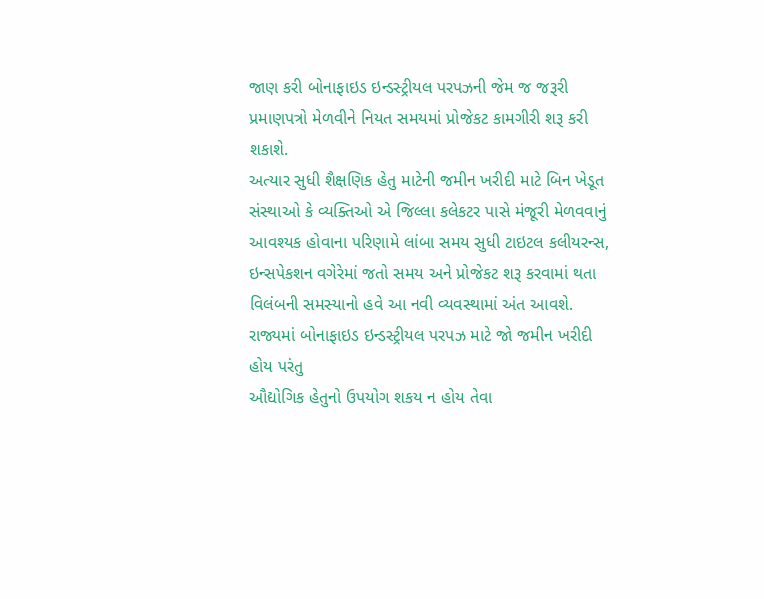જાણ કરી બોનાફાઇડ ઇન્ડસ્ટ્રીયલ પરપઝની જેમ જ જરૂરી પ્રમાણપત્રો મેળવીને નિયત સમયમાં પ્રોજેકટ કામગીરી શરૂ કરી શકાશે.
અત્યાર સુધી શૈક્ષણિક હેતુ માટેની જમીન ખરીદી માટે બિન ખેડૂત સંસ્થાઓ કે વ્યક્તિઓ એ જિલ્લા કલેકટર પાસે મંજૂરી મેળવવાનું આવશ્યક હોવાના પરિણામે લાંબા સમય સુધી ટાઇટલ કલીયરન્સ, ઇન્સપેકશન વગેરેમાં જતો સમય અને પ્રોજેકટ શરૂ કરવામાં થતા વિલંબની સમસ્યાનો હવે આ નવી વ્યવસ્થામાં અંત આવશે.
રાજ્યમાં બોનાફાઇડ ઇન્ડસ્ટ્રીયલ પરપઝ માટે જો જમીન ખરીદી હોય પરંતુ
ઔદ્યોગિક હેતુનો ઉપયોગ શકય ન હોય તેવા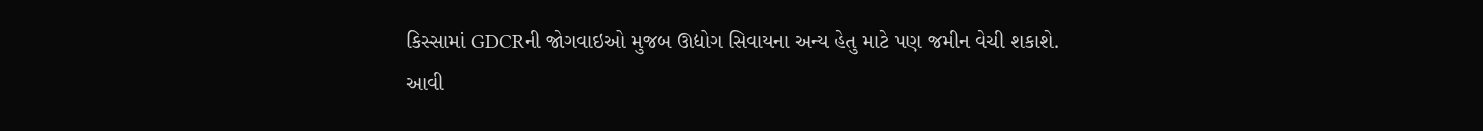કિસ્સામાં GDCRની જોગવાઇઓ મુજબ ઊદ્યોગ સિવાયના અન્ય હેતુ માટે પણ જમીન વેચી શકાશે.
આવી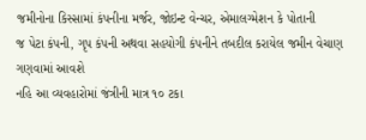જમીનોના કિસ્સામાં કંપનીના મર્જર, જોઇન્ટ વેન્ચર, એમાલગ્મેશન કે પોતાની
જ પેટા કંપની, ગૃપ કંપની અથવા સહયોગી કંપનીને તબદીલ કરાયેલ જમીન વેચાણ ગણવામાં આવશે
નહિ આ વ્યવહારોમાં જંત્રીની માત્ર ૧૦ ટકા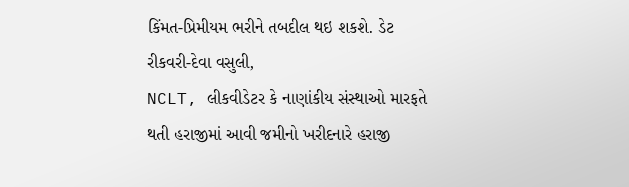કિંમત-પ્રિમીયમ ભરીને તબદીલ થઇ શકશે. ડેટ
રીકવરી-દેવા વસુલી,
NCLT, લીકવીડેટર કે નાણાંકીય સંસ્થાઓ મારફતે
થતી હરાજીમાં આવી જમીનો ખરીદનારે હરાજી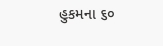હુકમના ૬૦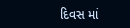દિવસ માં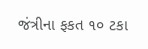જંત્રીના ફકત ૧૦ ટકા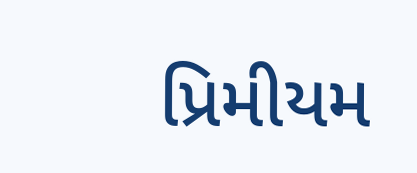પ્રિમીયમ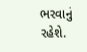ભરવાનું રહેશે.